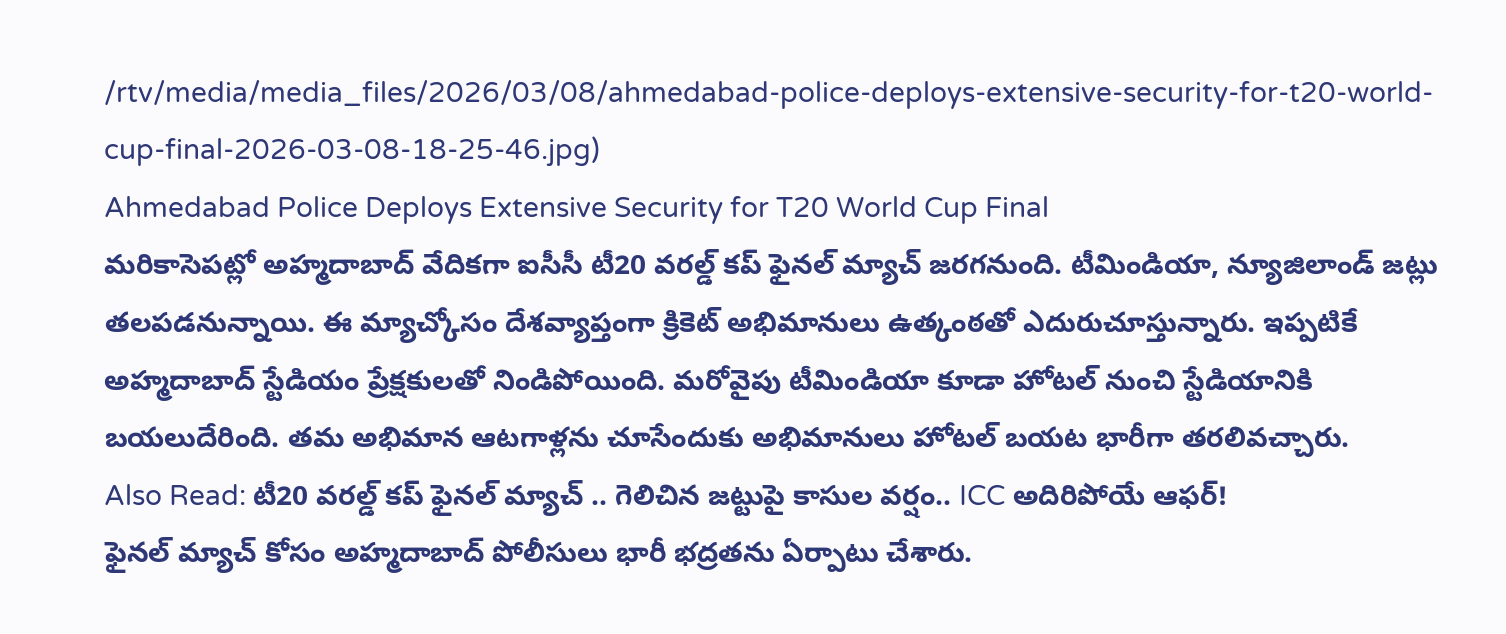/rtv/media/media_files/2026/03/08/ahmedabad-police-deploys-extensive-security-for-t20-world-cup-final-2026-03-08-18-25-46.jpg)
Ahmedabad Police Deploys Extensive Security for T20 World Cup Final
మరికాసెపట్లో అహ్మదాబాద్ వేదికగా ఐసీసీ టీ20 వరల్డ్ కప్ ఫైనల్ మ్యాచ్ జరగనుంది. టీమిండియా, న్యూజిలాండ్ జట్లు తలపడనున్నాయి. ఈ మ్యాచ్కోసం దేశవ్యాప్తంగా క్రికెట్ అభిమానులు ఉత్కంఠతో ఎదురుచూస్తున్నారు. ఇప్పటికే అహ్మదాబాద్ స్టేడియం ప్రేక్షకులతో నిండిపోయింది. మరోవైపు టీమిండియా కూడా హోటల్ నుంచి స్టేడియానికి బయలుదేరింది. తమ అభిమాన ఆటగాళ్లను చూసేందుకు అభిమానులు హోటల్ బయట భారీగా తరలివచ్చారు.
Also Read: టీ20 వరల్డ్ కప్ ఫైనల్ మ్యాచ్ .. గెలిచిన జట్టుపై కాసుల వర్షం.. ICC అదిరిపోయే ఆఫర్!
ఫైనల్ మ్యాచ్ కోసం అహ్మదాబాద్ పోలీసులు భారీ భద్రతను ఏర్పాటు చేశారు.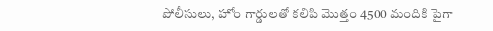పోలీసులు, హోం గార్డులతో కలిపి మొత్తం 4500 మందికి పైగా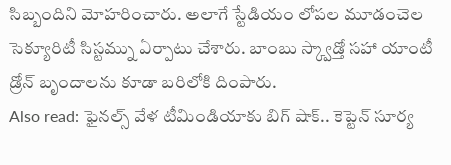సిబ్బందిని మోహరించారు. అలాగే స్టేడియం లోపల మూడంచెల సెక్యూరిటీ సిస్టమ్ను ఏర్పాటు చేశారు. బాంబు స్క్వాడ్తో సహా యాంటీ డ్రోన్ బృందాలను కూడా బరిలోకి దింపారు.
Also read: ఫైనల్స్ వేళ టీమిండియాకు బిగ్ షాక్.. కెప్టెన్ సూర్య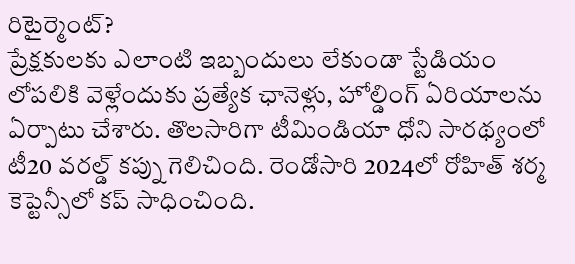రిటైర్మెంట్?
ప్రేక్షకులకు ఎలాంటి ఇబ్బందులు లేకుండా స్టేడియం లోపలికి వెళ్లేందుకు ప్రత్యేక ఛానెళ్లు, హోల్డింగ్ ఏరియాలను ఏర్పాటు చేశారు. తొలసారిగా టీమిండియా ధోని సారథ్యంలో టీ20 వరల్డ్ కప్ను గెలిచింది. రెండోసారి 2024లో రోహిత్ శర్మ కెప్టెన్సీలో కప్ సాధించింది.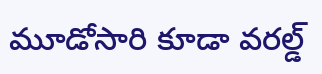మూడోసారి కూడా వరల్డ్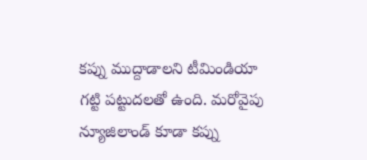కప్ను ముద్దాడాలని టీమిండియా గట్టి పట్టుదలతో ఉంది. మరోవైపు న్యూజిలాండ్ కూడా కప్ను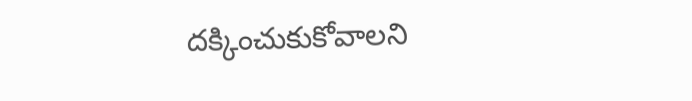దక్కించుకుకోవాలని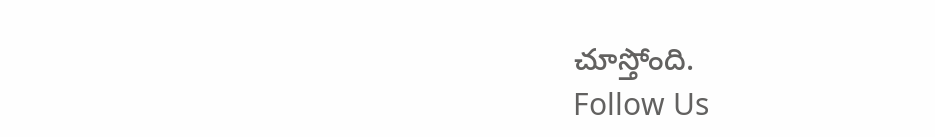చూస్తోంది.
Follow Us